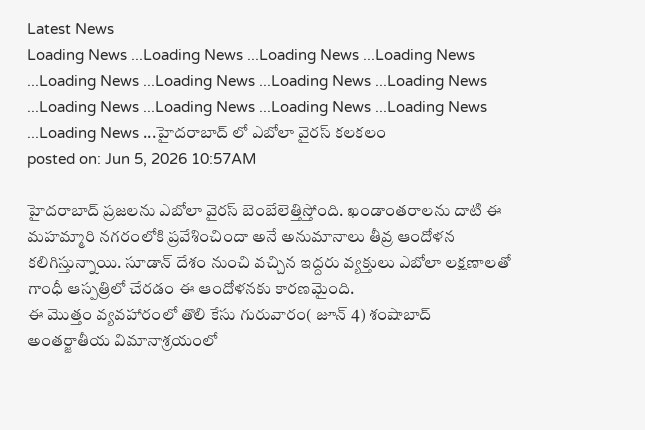Latest News
Loading News ...Loading News ...Loading News ...Loading News ...Loading News ...Loading News ...Loading News ...Loading News ...Loading News ...Loading News ...Loading News ...Loading News ...Loading News ...హైదరాబాద్ లో ఎబోలా వైరస్ కలకలం
posted on: Jun 5, 2026 10:57AM

హైదరాబాద్ ప్రజలను ఎబోలా వైరస్ బెంబేలెత్తిస్తోంది. ఖండాంతరాలను దాటి ఈ మహమ్మారి నగరంలోకి ప్రవేశించిందా అనే అనుమానాలు తీవ్ర ఆందోళన కలిగిస్తున్నాయి. సూడాన్ దేశం నుంచి వచ్చిన ఇద్దరు వ్యక్తులు ఎబోలా లక్షణాలతో గాంధీ ఆస్పత్రిలో చేరడం ఈ ఆందోళనకు కారణమైంది.
ఈ మొత్తం వ్యవహారంలో తొలి కేసు గురువారం( జూన్ 4) శంషాబాద్ అంతర్జాతీయ విమానాశ్రయంలో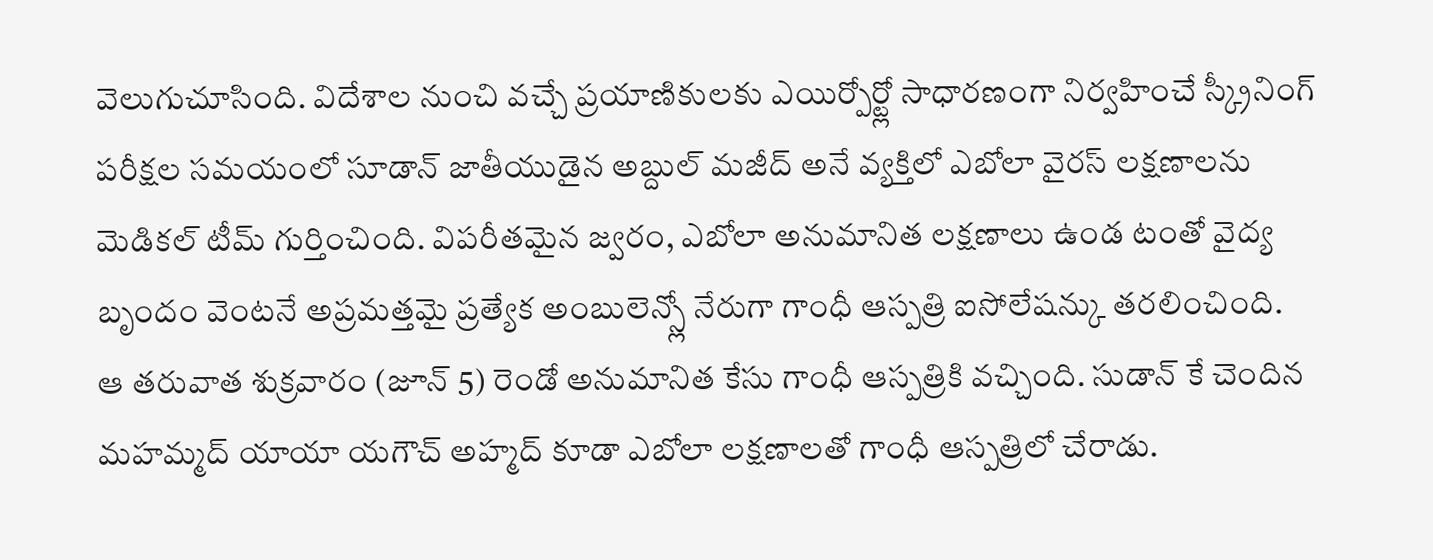వెలుగుచూసింది. విదేశాల నుంచి వచ్చే ప్రయాణికులకు ఎయిర్పోర్ట్లో సాధారణంగా నిర్వహించే స్క్రీనింగ్ పరీక్షల సమయంలో సూడాన్ జాతీయుడైన అబ్దుల్ మజీద్ అనే వ్యక్తిలో ఎబోలా వైరస్ లక్షణాలను మెడికల్ టీమ్ గుర్తించింది. విపరీతమైన జ్వరం, ఎబోలా అనుమానిత లక్షణాలు ఉండ టంతో వైద్య బృందం వెంటనే అప్రమత్తమై ప్రత్యేక అంబులెన్స్లో నేరుగా గాంధీ ఆస్పత్రి ఐసోలేషన్కు తరలించింది.
ఆ తరువాత శుక్రవారం (జూన్ 5) రెండో అనుమానిత కేసు గాంధీ ఆస్పత్రికి వచ్చింది. సుడాన్ కే చెందిన మహమ్మద్ యాయా యగౌచ్ అహ్మద్ కూడా ఎబోలా లక్షణాలతో గాంధీ ఆస్పత్రిలో చేరాడు.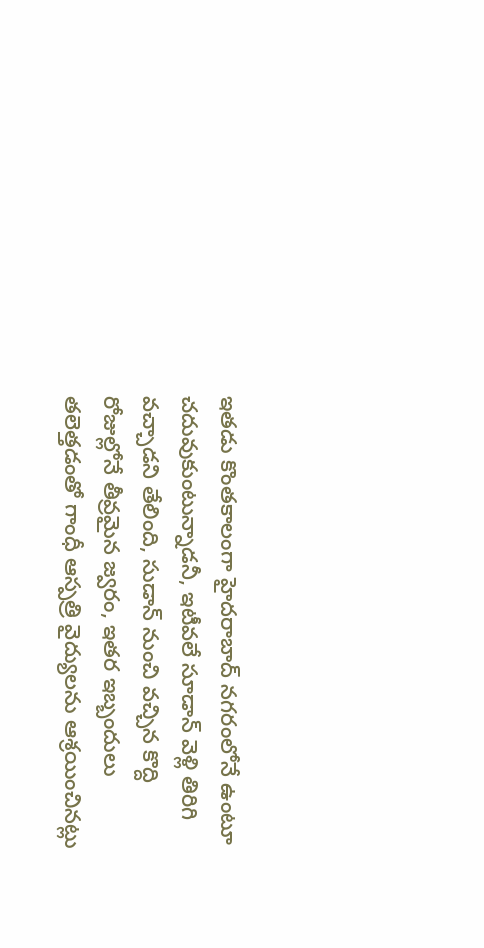ఇతడు కొంతకాలంగా హైదరాబాద్ నగరంలోనే ఉంటూ చదువుకుంటున్నాడనీ, ఇటీవలే సూడాన్ వెళ్లి తిరిగి వచ్చాడని తేలింది, సుడాన్ నుంచి వచ్చిన కొద్ది రోజుల్లోనే తీవ్రమైన జ్వరం, ఇతర ఇబ్బందులు తలెత్తడంతో గాంధీ ఆస్పత్రి వైద్యులను ఆశ్రయించినట్లు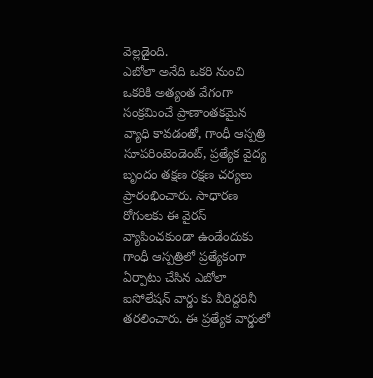వెల్లడైంది.
ఎబోలా అనేది ఒకరి నుంచి ఒకరికి అత్యంత వేగంగా సంక్రమించే ప్రాణాంతకమైన వ్యాధి కావడంతో, గాంధీ ఆస్పత్రి సూపరింటెండెంట్, ప్రత్యేక వైద్య బృందం తక్షణ రక్షణ చర్యలు ప్రారంభించారు. సాధారణ రోగులకు ఈ వైరస్ వ్యాపించకుండా ఉండేందుకు గాంధీ ఆస్పత్రిలో ప్రత్యేకంగా ఏర్పాటు చేసిన ఎబోలా ఐసోలేషన్ వార్డు కు వీరిద్దరినీ తరలించారు. ఈ ప్రత్యేక వార్డులో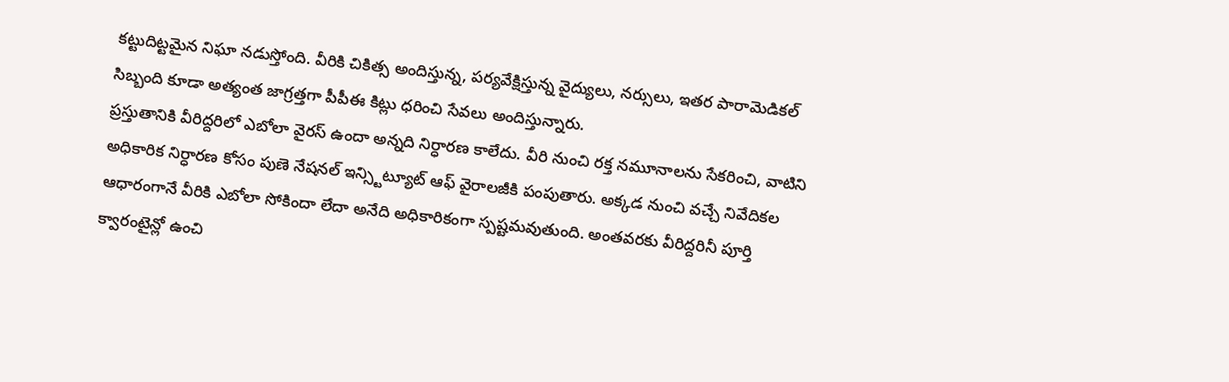కట్టుదిట్టమైన నిఘా నడుస్తోంది. వీరికి చికిత్స అందిస్తున్న, పర్యవేక్షిస్తున్న వైద్యులు, నర్సులు, ఇతర పారామెడికల్ సిబ్బంది కూడా అత్యంత జాగ్రత్తగా పీపీఈ కిట్లు ధరించి సేవలు అందిస్తున్నారు.
ప్రస్తుతానికి వీరిద్దరిలో ఎబోలా వైరస్ ఉందా అన్నది నిర్ధారణ కాలేదు. వీరి నుంచి రక్త నమూనాలను సేకరించి, వాటిని అధికారిక నిర్ధారణ కోసం పుణె నేషనల్ ఇన్స్టిట్యూట్ ఆఫ్ వైరాలజీకి పంపుతారు. అక్కడ నుంచి వచ్చే నివేదికల ఆధారంగానే వీరికి ఎబోలా సోకిందా లేదా అనేది అధికారికంగా స్పష్టమవుతుంది. అంతవరకు వీరిద్దరినీ పూర్తి క్వారంటైన్లో ఉంచి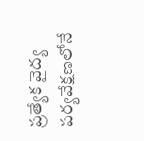ప్రత్యేక వైద్య పర్యవేక్షణలోనే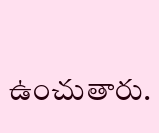ఉంచుతారు.